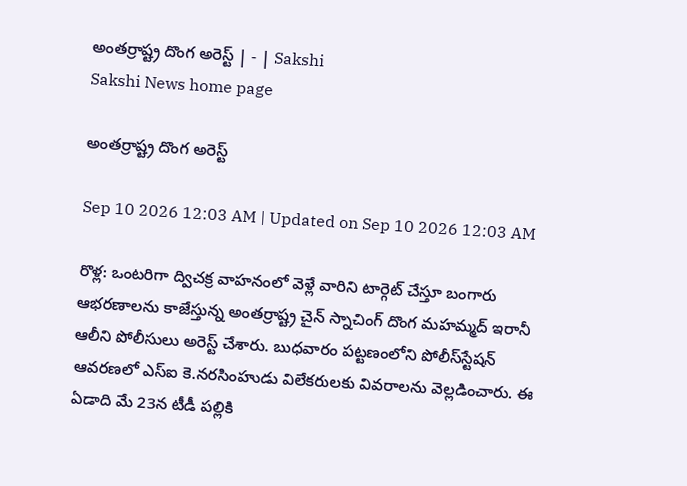అంతర్రాష్ట్ర దొంగ అరెస్ట్‌ | - | Sakshi
Sakshi News home page

అంతర్రాష్ట్ర దొంగ అరెస్ట్‌

Sep 10 2026 12:03 AM | Updated on Sep 10 2026 12:03 AM

రొళ్ల: ఒంటరిగా ద్విచక్ర వాహనంలో వెళ్లే వారిని టార్గెట్‌ చేస్తూ బంగారు ఆభరణాలను కాజేస్తున్న అంతర్రాష్ట్ర చైన్‌ స్నాచింగ్‌ దొంగ మహమ్మద్‌ ఇరానీ ఆలీని పోలీసులు అరెస్ట్‌ చేశారు. బుధవారం పట్టణంలోని పోలీస్‌స్టేషన్‌ ఆవరణలో ఎస్‌ఐ కె.నరసింహుడు విలేకరులకు వివరాలను వెల్లడించారు. ఈ ఏడాది మే 23న టీడీ పల్లికి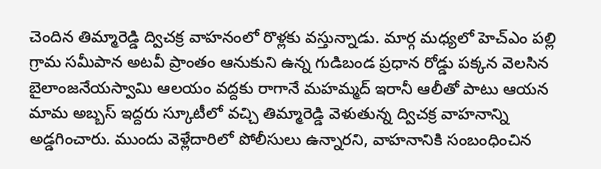చెందిన తిమ్మారెడ్డి ద్విచక్ర వాహనంలో రొళ్లకు వస్తున్నాడు. మార్గ మధ్యలో హెచ్‌ఎం పల్లి గ్రామ సమీపాన అటవీ ప్రాంతం ఆనుకుని ఉన్న గుడిబండ ప్రధాన రోడ్డు పక్కన వెలసిన బైలాంజనేయస్వామి ఆలయం వద్దకు రాగానే మహమ్మద్‌ ఇరానీ ఆలీతో పాటు ఆయన మామ అబ్బస్‌ ఇద్దరు స్కూటీలో వచ్చి తిమ్మారెడ్డి వెళుతున్న ద్విచక్ర వాహనాన్ని అడ్డగించారు. ముందు వెళ్లేదారిలో పోలీసులు ఉన్నారని, వాహనానికి సంబంధించిన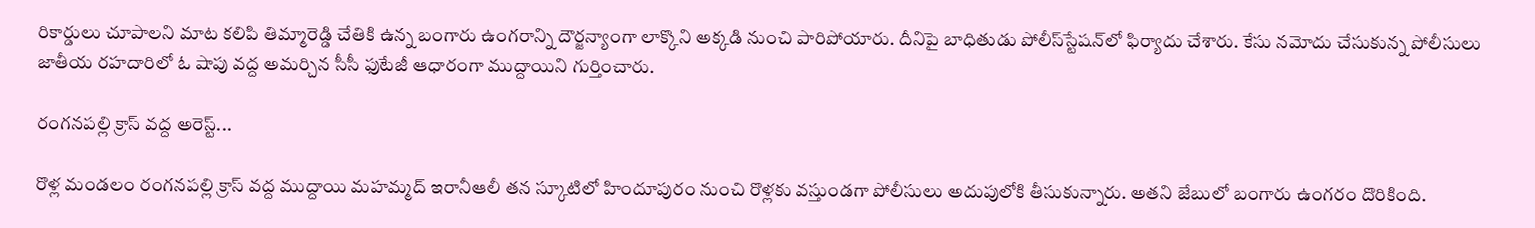రికార్డులు చూపాలని మాట కలిపి తిమ్మారెడ్డి చేతికి ఉన్న బంగారు ఉంగరాన్ని దౌర్జన్యాంగా లాక్కొని అక్కడి నుంచి పారిపోయారు. దీనిపై బాధితుడు పోలీస్‌స్టేషన్‌లో ఫిర్యాదు చేశారు. కేసు నమోదు చేసుకున్న పోలీసులు జాతీయ రహదారిలో ఓ షాపు వద్ద అమర్చిన సీసీ ఫుటేజీ ఆధారంగా ముద్దాయిని గుర్తించారు.

రంగనపల్లి క్రాస్‌ వద్ద అరెస్ట్‌...

రొళ్ల మండలం రంగనపల్లి క్రాస్‌ వద్ద ముద్దాయి మహమ్మద్‌ ఇరానీఆలీ తన స్కూటిలో హిందూపురం నుంచి రొళ్లకు వస్తుండగా పోలీసులు అదుపులోకి తీసుకున్నారు. అతని జేబులో బంగారు ఉంగరం దొరికింది.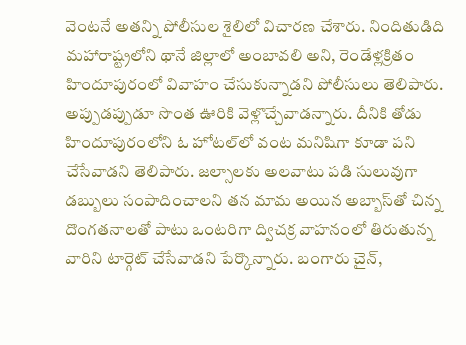వెంటనే అతన్ని పోలీసుల శైలిలో విచారణ చేశారు. నిందితుడిది మహారాష్ట్రలోని థానే జిల్లాలో అంబావలి అని, రెండేళ్లక్రితం హిందూపురంలో వివాహం చేసుకున్నాడని పోలీసులు తెలిపారు. అప్పుడప్పుడూ సొంత ఊరికి వెళ్లొచ్చేవాడన్నారు. దీనికి తోడు హిందూపురంలోని ఓ హోటల్‌లో వంట మనిషిగా కూడా పని చేసేవాడని తెలిపారు. జల్సాలకు అలవాటు పడి సులువుగా డబ్బులు సంపాదించాలని తన మామ అయిన అబ్బాస్‌తో చిన్న దొంగతనాలతో పాటు ఒంటరిగా ద్విచక్ర వాహనంలో తిరుతున్న వారిని టార్గెట్‌ చేసేవాడని పేర్కొన్నారు. బంగారు చైన్‌,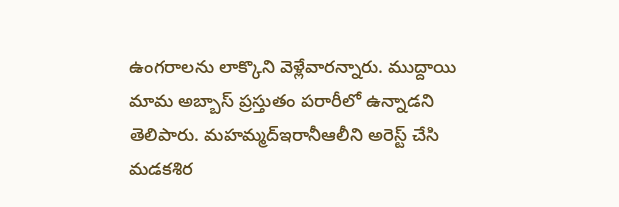ఉంగరాలను లాక్కొని వెళ్లేవారన్నారు. ముద్దాయి మామ అబ్బాస్‌ ప్రస్తుతం పరారీలో ఉన్నాడని తెలిపారు. మహమ్మద్‌ఇరానీఆలీని అరెస్ట్‌ చేసి మడకశిర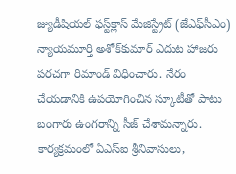జ్యుడీషియల్‌ ఫస్ట్‌క్లాస్‌ మేజిస్ట్రేట్‌ (జేఎఫ్‌సీఎం) న్యాయమూర్తి అశోక్‌కుమార్‌ ఎదుట హాజరు పరచగా రిమాండ్‌ విధించారు. నేరం చేయడానికి ఉపయోగించిన స్కూటీతో పాటు బంగారు ఉంగరాన్ని సీజ్‌ చేశామన్నారు. కార్యక్రమంలో ఏఎస్‌ఐ శ్రీనివాసులు,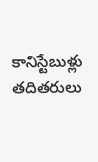కానిస్టేబుళ్లు తదితరులు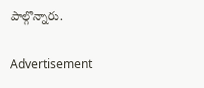పాల్గొన్నారు.

Advertisement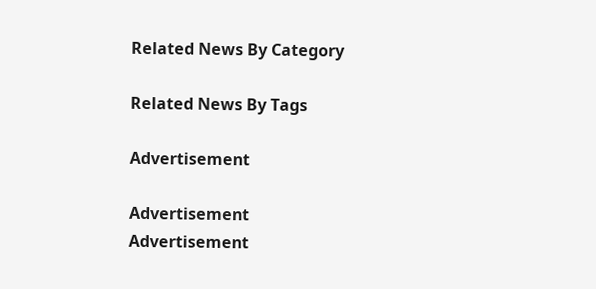Related News By Category

Related News By Tags

Advertisement

Advertisement
Advertisement